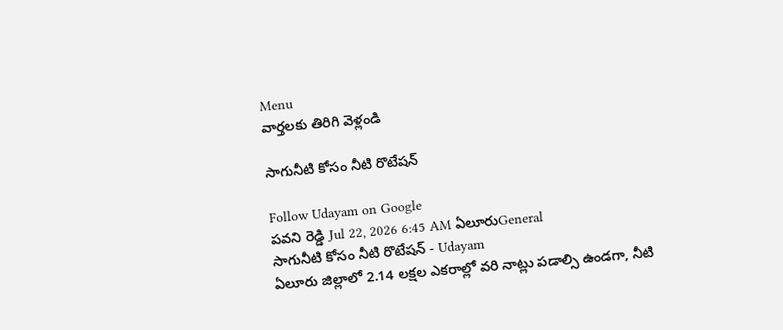Menu
వార్తలకు తిరిగి వెళ్లండి

సాగునీటి కోసం నీటి రొటేషన్

Follow Udayam on Google
పవని రెడ్డి Jul 22, 2026 6:45 AM ఏలూరుGeneral
సాగునీటి కోసం నీటి రొటేషన్ - Udayam
ఏలూరు జిల్లాలో 2.14 లక్షల ఎకరాల్లో వరి నాట్లు పడాల్సి ఉండగా, నీటి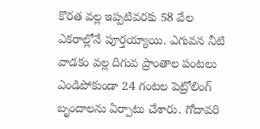కొరత వల్ల ఇప్పటివరకు 58 వేల ఎకరాల్లోనే పూర్తయ్యాయి. ఎగువన నీటి వాడకం వల్ల దిగువ ప్రాంతాల పంటలు ఎండిపోకుండా 24 గంటల పెట్రోలింగ్ బృందాలను ఏర్పాటు చేశారు. గోదావరి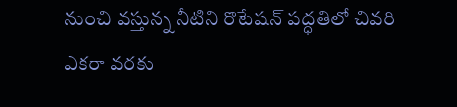నుంచి వస్తున్న నీటిని రొటేషన్ పద్ధతిలో చివరి ఎకరా వరకు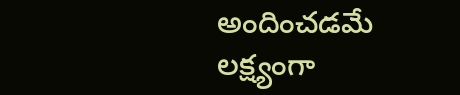అందించడమే లక్ష్యంగా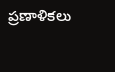ప్రణాళికలు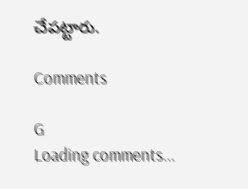చేపట్టారు.

Comments

G
Loading comments...